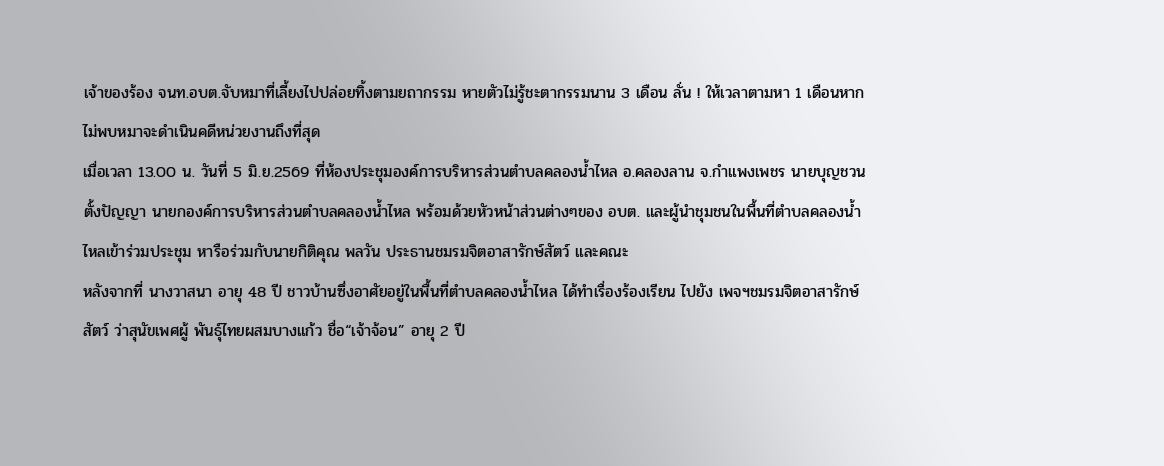เจ้าของร้อง จนท.อบต.จับหมาที่เลี้ยงไปปล่อยทิ้งตามยถากรรม หายตัวไม่รู้ชะตากรรมนาน 3 เดือน ลั่น ! ให้เวลาตามหา 1 เดือนหากไม่พบหมาจะดำเนินคดีหน่วยงานถึงที่สุด
เมื่อเวลา 13.00 น. วันที่ 5 มิ.ย.2569 ที่ห้องประชุมองค์การบริหารส่วนตำบลคลองน้ำไหล อ.คลองลาน จ.กำแพงเพชร นายบุญชวน ตั้งปัญญา นายกองค์การบริหารส่วนตำบลคลองน้ำไหล พร้อมด้วยหัวหน้าส่วนต่างๆของ อบต. และผู้นำชุมชนในพื้นที่ตำบลคลองน้ำไหลเข้าร่วมประชุม หารือร่วมกับนายกิติคุณ พลวัน ประธานชมรมจิตอาสารักษ์สัตว์ และคณะ
หลังจากที่ นางวาสนา อายุ 48 ปี ชาวบ้านซึ่งอาศัยอยู่ในพื้นที่ตำบลคลองน้ำไหล ได้ทำเรื่องร้องเรียน ไปยัง เพจฯชมรมจิตอาสารักษ์สัตว์ ว่าสุนัขเพศผู้ พันธุ์ไทยผสมบางแก้ว ชื่อ“เจ้าจ้อน” อายุ 2 ปี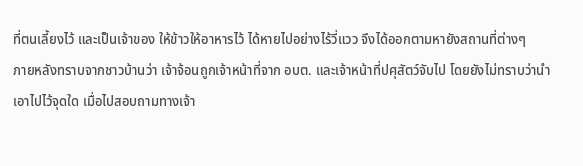ที่ตนเลี้ยงไว้ และเป็นเจ้าของ ให้ข้าวให้อาหารไว้ ได้หายไปอย่างไร้วี่แวว จึงได้ออกตามหายังสถานที่ต่างๆ
ภายหลังทราบจากชาวบ้านว่า เจ้าจ้อนถูกเจ้าหน้าที่จาก อบต. และเจ้าหน้าที่ปศุสัตว์จับไป โดยยังไม่ทราบว่านำเอาไปไว้จุดใด เมื่อไปสอบถามทางเจ้า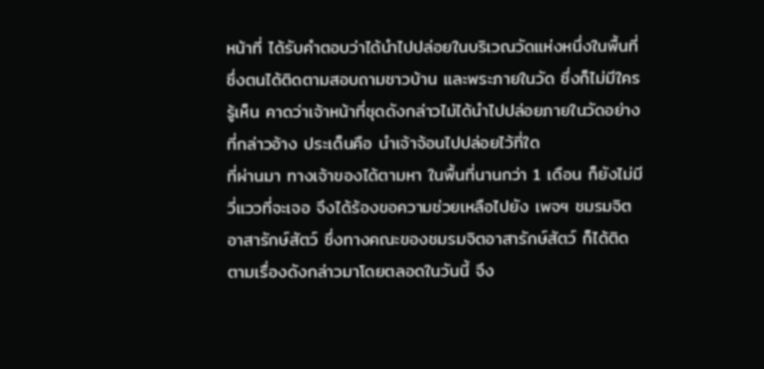หน้าที่ ได้รับคำตอบว่าได้นำไปปล่อยในบริเวณวัดแห่งหนึ่งในพื้นที่ ซึ่งตนได้ติดตามสอบถามชาวบ้าน และพระภายในวัด ซึ่งก็ไม่มีใครรู้เห็น คาดว่าเจ้าหน้าที่ชุดดังกล่าวไม่ได้นำไปปล่อยภายในวัดอย่างที่กล่าวอ้าง ประเด็นคือ นำเจ้าจ้อนไปปล่อยไว้ที่ใด
ที่ผ่านมา ทางเจ้าของได้ตามหา ในพื้นที่นานกว่า 1 เดือน ก็ยังไม่มีวี่แววที่จะเจอ จึงได้ร้องขอความช่วยเหลือไปยัง เพจฯ ชมรมจิตอาสารักษ์สัตว์ ซึ่งทางคณะของชมรมจิตอาสารักษ์สัตว์ ก็ได้ติดตามเรื่องดังกล่าวมาโดยตลอดในวันนี้ จึง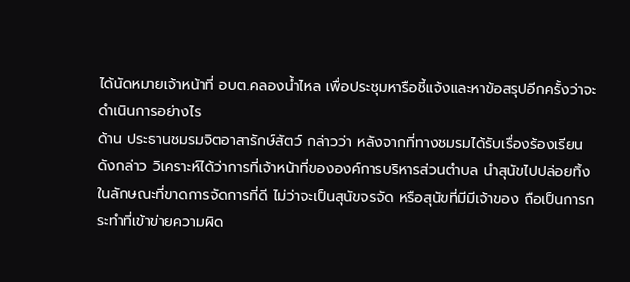ได้นัดหมายเจ้าหน้าที่ อบต.คลองน้ำไหล เพื่อประชุมหารือชี้แจ้งและหาข้อสรุปอีกครั้งว่าจะดำเนินการอย่างไร
ด้าน ประธานชมรมจิตอาสารักษ์สัตว์ กล่าวว่า หลังจากที่ทางชมรมได้รับเรื่องร้องเรียนดังกล่าว วิเคราะห์ได้ว่าการที่เจ้าหน้าที่ขององค์การบริหารส่วนตำบล นำสุนัขไปปล่อยทิ้ง ในลักษณะที่ขาดการจัดการที่ดี ไม่ว่าจะเป็นสุนัขจรจัด หรือสุนัขที่มีมีเจ้าของ ถือเป็นการกระทำที่เข้าข่ายความผิด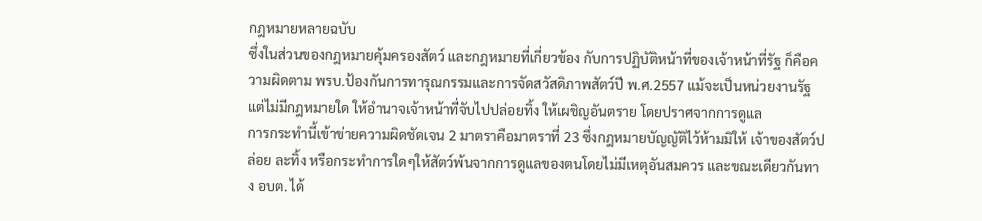กฎหมายหลายฉบับ
ซึ่งในส่วนของกฎหมายคุ้มครองสัตว์ และกฎหมายที่เกี่ยวข้อง กับการปฏิบัติหน้าที่ของเจ้าหน้าที่รัฐ ก็คือความผิดตาม พรบ.ป้องกันการทารุณกรรมและการจัดสวัสดิภาพสัตว์ปี พ.ศ.2557 แม้จะเป็นหน่วยงานรัฐแต่ไม่มีกฎหมายใด ให้อำนาจเจ้าหน้าที่จับไปปล่อยทิ้ง ให้เผชิญอันตราย โดยปราศจากการดูแล
การกระทำนี้เข้าข่ายความผิดชัดเจน 2 มาตราคือมาตราที่ 23 ซึ่งกฎหมายบัญญัติไว้ห้ามมิให้ เจ้าของสัตว์ปล่อย ละทิ้ง หรือกระทำการใดๆให้สัตว์พ้นจากการดูแลของตนโดยไม่มีเหตุอันสมควร และขณะเดียวกันทาง อบต. ได้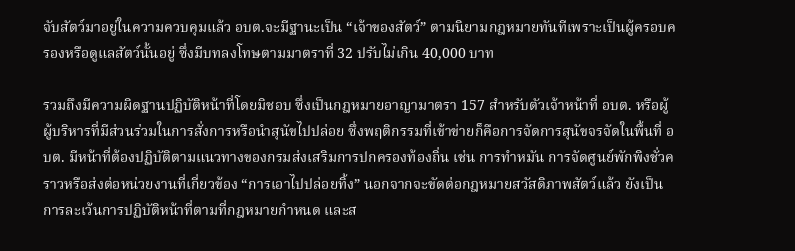จับสัตว์มาอยู่ในความควบคุมแล้ว อบต.จะมีฐานะเป็น “เจ้าของสัตว์” ตามนิยามกฎหมายทันทีเพราะเป็นผู้ครอบครองหรือดูแลสัตว์นั้นอยู่ ซึ่งมีบทลงโทษตามมาตราที่ 32 ปรับไม่เกิน 40,000 บาท

รวมถึงมีความผิดฐานปฏิบัติหน้าที่โดยมิชอบ ซึ่งเป็นกฎหมายอาญามาตรา 157 สำหรับตัวเจ้าหน้าที่ อบต. หรือผู้ผู้บริหารที่มีส่วนร่วมในการสั่งการหรือนำสุนัขไปปล่อย ซึ่งพฤติกรรมที่เข้าข่ายก็คือการจัดการสุนัขจรจัดในพื้นที่ อบต. มีหน้าที่ต้องปฏิบัติตามแนวทางของกรมส่งเสริมการปกครองท้องถิ่น เช่น การทำหมัน การจัดศูนย์พักพิงชั่วคราวหรือส่งต่อหน่วยงานที่เกี่ยวข้อง “การเอาไปปล่อยทิ้ง” นอกจากจะขัดต่อกฎหมายสวัสดิภาพสัตว์แล้ว ยังเป็นการละเว้นการปฏิบัติหน้าที่ตามที่กฎหมายกำหนด และส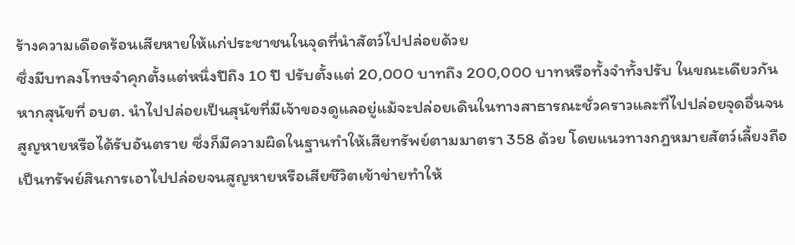ร้างความเดือดร้อนเสียหายให้แก่ประชาชนในจุดที่นำสัตว์ไปปล่อยด้วย
ซึ่งมีบทลงโทษจำคุกตั้งแต่หนึ่งปีถึง 10 ปี ปรับตั้งแต่ 20,000 บาทถึง 200,000 บาทหรือทั้งจำทั้งปรับ ในขณะเดียวกันหากสุนัขที่ อบต. นำไปปล่อยเป็นสุนัขที่มีเจ้าของดูแลอยู่แม้จะปล่อยเดินในทางสาธารณะชั่วคราวและที่ไปปล่อยจุดอื่นจนสูญหายหรือได้รับอันตราย ซึ่งก็มีความผิดในฐานทำให้เสียทรัพย์ตามมาตรา 358 ด้วย โดยแนวทางกฎหมายสัตว์เลี้ยงถือเป็นทรัพย์สินการเอาไปปล่อยจนสูญหายหรือเสียชีวิตเข้าข่ายทำให้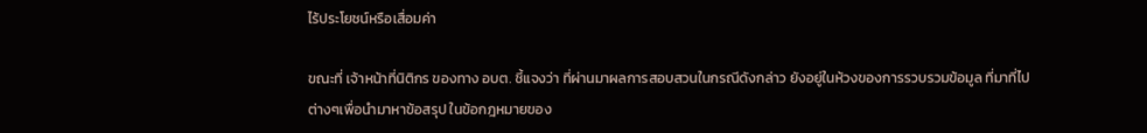ไร้ประโยชน์หรือเสื่อมค่า

ขณะที่ เจ้าหน้าที่นิติกร ของทาง อบต. ชี้แจงว่า ที่ผ่านมาผลการสอบสวนในกรณีดังกล่าว ยังอยู่ในห้วงของการรวบรวมข้อมูล ที่มาที่ไปต่างๆเพื่อนำมาหาข้อสรุป ในข้อกฎหมายของ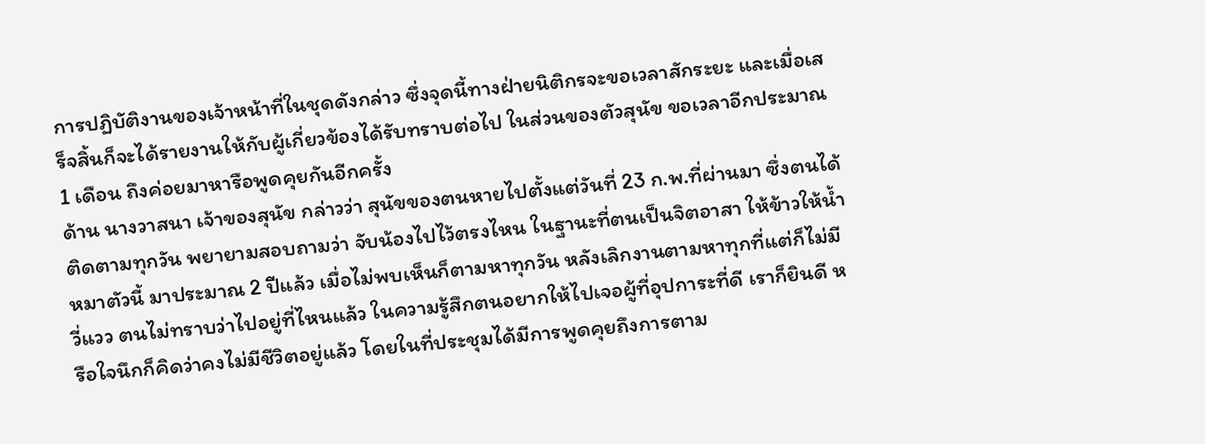การปฏิบัติงานของเจ้าหน้าที่ในชุดดังกล่าว ซึ่งจุดนี้ทางฝ่ายนิติกรจะขอเวลาสักระยะ และเมื่อเสร็จสิ้นก็จะได้รายงานให้กับผู้เกี่ยวข้องได้รับทราบต่อไป ในส่วนของตัวสุนัข ขอเวลาอีกประมาณ 1 เดือน ถึงค่อยมาหารือพูดคุยกันอีกครั้ง
ด้าน นางวาสนา เจ้าของสุนัข กล่าวว่า สุนัขของตนหายไปตั้งแต่วันที่ 23 ก.พ.ที่ผ่านมา ซึ่งตนได้ติดตามทุกวัน พยายามสอบถามว่า จับน้องไปไว้ตรงไหน ในฐานะที่ตนเป็นจิตอาสา ให้ข้าวให้น้ำหมาตัวนี้ มาประมาณ 2 ปีแล้ว เมื่อไม่พบเห็นก็ตามหาทุกวัน หลังเลิกงานตามหาทุกที่แต่ก็ไม่มีวี่แวว ตนไม่ทราบว่าไปอยู่ที่ไหนแล้ว ในความรู้สึกตนอยากให้ไปเจอผู้ที่อุปการะที่ดี เราก็ยินดี หรือใจนึกก็คิดว่าคงไม่มีชีวิตอยู่แล้ว โดยในที่ประชุมได้มีการพูดคุยถึงการตาม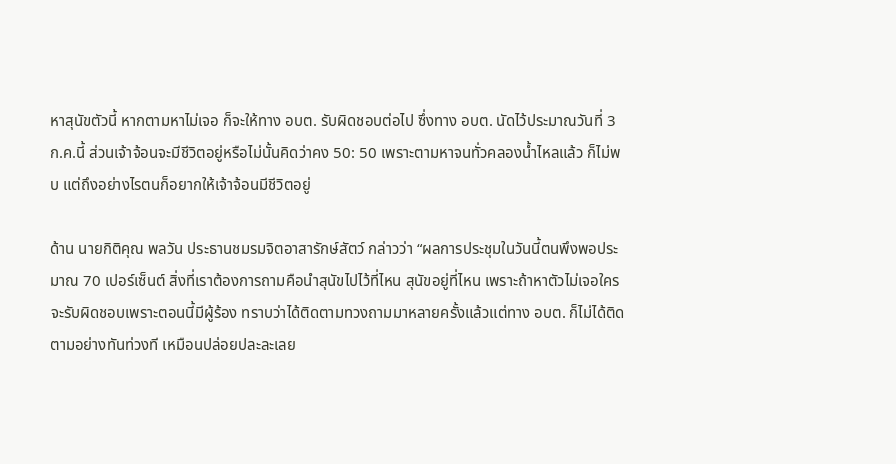หาสุนัขตัวนี้ หากตามหาไม่เจอ ก็จะให้ทาง อบต. รับผิดชอบต่อไป ซึ่งทาง อบต. นัดไว้ประมาณวันที่ 3 ก.ค.นี้ ส่วนเจ้าจ้อนจะมีชีวิตอยู่หรือไม่นั้นคิดว่าคง 50: 50 เพราะตามหาจนทั่วคลองน้ำไหลแล้ว ก็ไม่พบ แต่ถึงอย่างไรตนก็อยากให้เจ้าจ้อนมีชีวิตอยู่

ด้าน นายกิติคุณ พลวัน ประธานชมรมจิตอาสารักษ์สัตว์ กล่าวว่า “ผลการประชุมในวันนี้ตนพึงพอประมาณ 70 เปอร์เซ็นต์ สิ่งที่เราต้องการถามคือนำสุนัขไปไว้ที่ไหน สุนัขอยู่ที่ไหน เพราะถ้าหาตัวไม่เจอใครจะรับผิดชอบเพราะตอนนี้มีผู้ร้อง ทราบว่าได้ติดตามทวงถามมาหลายครั้งแล้วแต่ทาง อบต. ก็ไม่ได้ติดตามอย่างทันท่วงที เหมือนปล่อยปละละเลย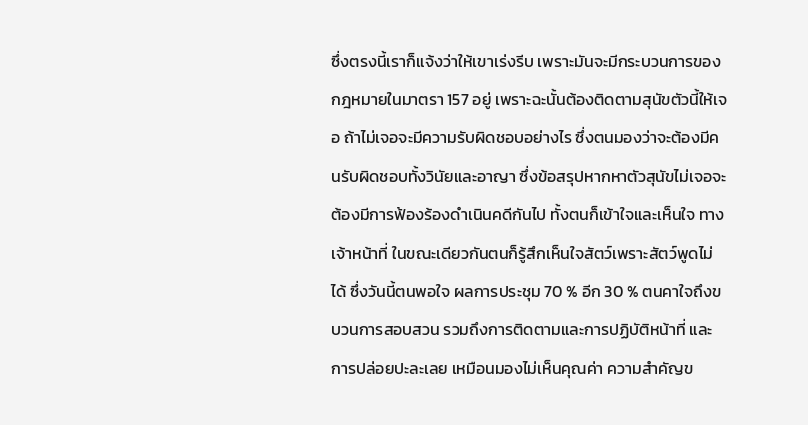ซึ่งตรงนี้เราก็แจ้งว่าให้เขาเร่งรีบ เพราะมันจะมีกระบวนการของกฎหมายในมาตรา 157 อยู่ เพราะฉะนั้นต้องติดตามสุนัขตัวนี้ให้เจอ ถ้าไม่เจอจะมีความรับผิดชอบอย่างไร ซึ่งตนมองว่าจะต้องมีคนรับผิดชอบทั้งวินัยและอาญา ซึ่งข้อสรุปหากหาตัวสุนัขไม่เจอจะต้องมีการฟ้องร้องดำเนินคดีกันไป ทั้งตนก็เข้าใจและเห็นใจ ทางเจ้าหน้าที่ ในขณะเดียวกันตนก็รู้สึกเห็นใจสัตว์เพราะสัตว์พูดไม่ได้ ซึ่งวันนี้ตนพอใจ ผลการประชุม 70 % อีก 30 % ตนคาใจถึงขบวนการสอบสวน รวมถึงการติดตามและการปฏิบัติหน้าที่ และการปล่อยปะละเลย เหมือนมองไม่เห็นคุณค่า ความสำคัญข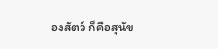องสัตว์ ก็คือสุนัข